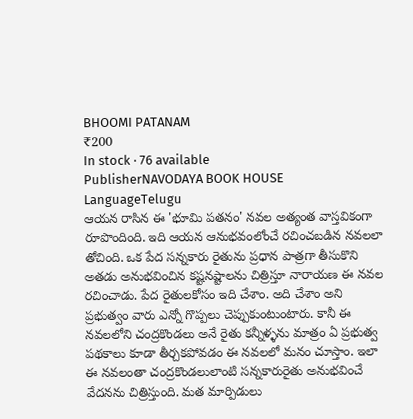BHOOMI PATANAM
₹200
In stock · 76 available
PublisherNAVODAYA BOOK HOUSE
LanguageTelugu
ఆయన రాసిన ఈ 'భూమి పతనం' నవల అత్యంత వాస్తవికంగా రూపొందింది. ఇది ఆయన ఆనుభవంలోంచే రచించబడిన నవలలా తోచింది. ఒక పేద సన్నకారు రైతును ప్రధాన పాత్రగా తీసుకొని అతడు అనుభవించిన కష్టనష్టాలను చిత్రిస్తూ నారాయణ ఈ నవల రచించాడు. పేద రైతులకోసం ఇది చేశాం. అది చేశాం అని ప్రభుత్వం వారు ఎన్నో గొప్పలు చెప్పుకుంటుంటారు. కానీ ఈ నవలలోని చంద్రకొండలు అనే రైతు కన్నీళ్ళను మాత్రం ఏ ప్రభుత్వ పథకాలు కూడా తీర్చకపోవడం ఈ నవలలో మనం చూస్తాం. ఇలా ఈ నవలంతా చంద్రకొండలులాంటి సన్నకారురైతు అనుభవించే వేదనను చిత్రిస్తుంది. మత మార్పిడులు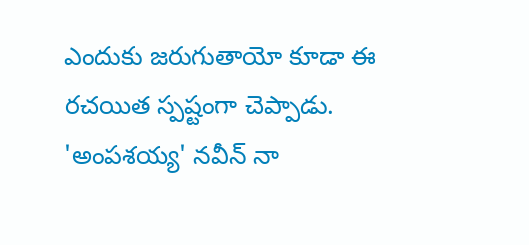ఎందుకు జరుగుతాయో కూడా ఈ రచయిత స్పష్టంగా చెప్పాడు. 'అంపశయ్య' నవీన్ నా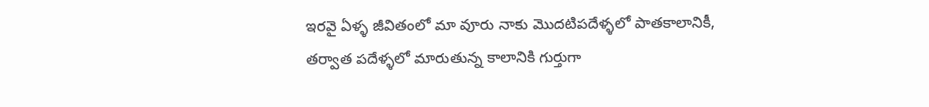ఇరవై ఏళ్ళ జీవితంలో మా వూరు నాకు మొదటిపదేళ్ళలో పాతకాలానికీ, తర్వాత పదేళ్ళలో మారుతున్న కాలానికి గుర్తుగా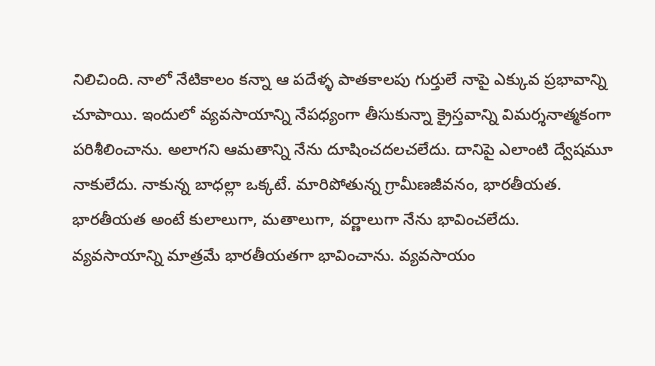నిలిచింది. నాలో నేటికాలం కన్నా ఆ పదేళ్ళ పాతకాలపు గుర్తులే నాపై ఎక్కువ ప్రభావాన్ని చూపాయి. ఇందులో వ్యవసాయాన్ని నేపధ్యంగా తీసుకున్నా క్రైస్తవాన్ని విమర్శనాత్మకంగా పరిశీలించాను. అలాగని ఆమతాన్ని నేను దూషించదలచలేదు. దానిపై ఎలాంటి ద్వేషమూ నాకులేదు. నాకున్న బాధల్లా ఒక్కటే. మారిపోతున్న గ్రామీణజీవనం, భారతీయత. భారతీయత అంటే కులాలుగా, మతాలుగా, వర్ణాలుగా నేను భావించలేదు. వ్యవసాయాన్ని మాత్రమే భారతీయతగా భావించాను. వ్యవసాయం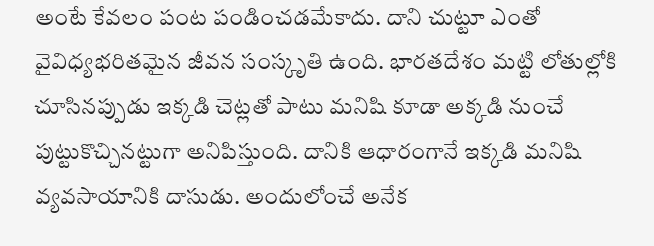అంటే కేవలం పంట పండించడమేకాదు. దాని చుట్టూ ఎంతో వైవిధ్యభరితమైన జీవన సంస్కృతి ఉంది. భారతదేశం మట్టి లోతుల్లోకి చూసినప్పుడు ఇక్కడి చెట్లతో పాటు మనిషి కూడా అక్కడి నుంచే పుట్టుకొచ్చినట్టుగా అనిపిస్తుంది. దానికి ఆధారంగానే ఇక్కడి మనిషి వ్యవసాయానికి దాసుడు. అందులోంచే అనేక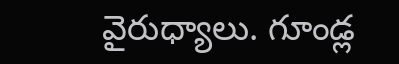వైరుధ్యాలు. గూండ్ల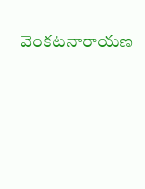వెంకటనారాయణ